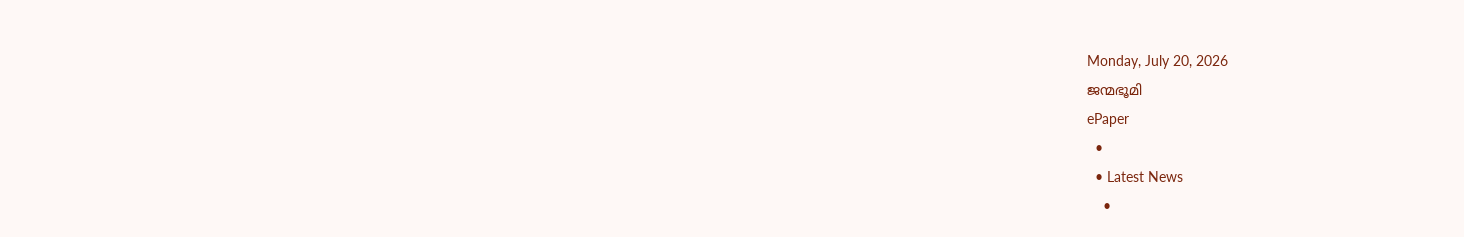Monday, July 20, 2026
ജന്മഭൂമി
ePaper
  •
  • Latest News
    •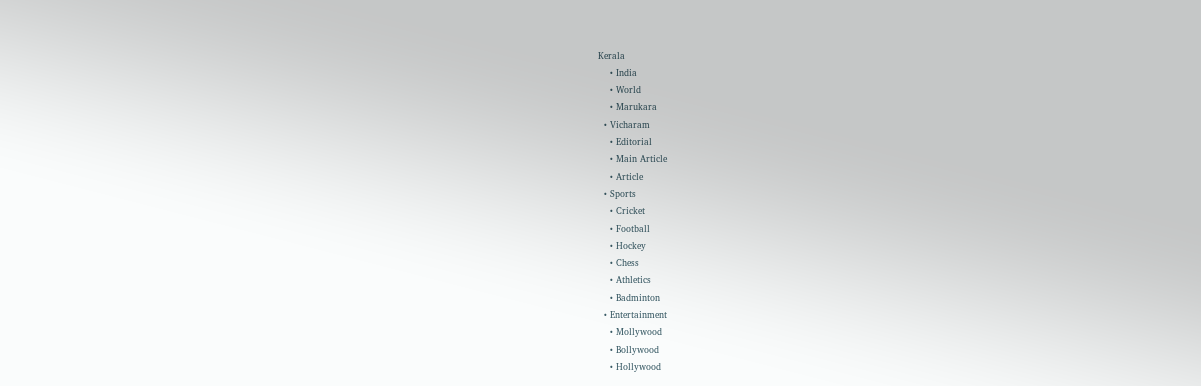Kerala
    • India
    • World
    • Marukara
  • Vicharam
    • Editorial
    • Main Article
    • Article
  • Sports
    • Cricket
    • Football
    • Hockey
    • Chess
    • Athletics
    • Badminton
  • Entertainment
    • Mollywood
    • Bollywood
    • Hollywood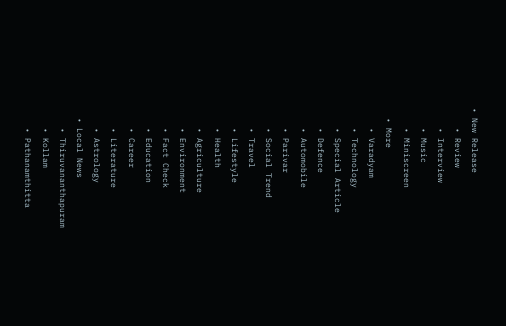• New Release
    • Review
    • Interview
    • Music
    • Miniscreen
  • More
    • Varadyam
    • Technology
    • Special Article
    • Defence
    • Automobile
    • Parivar
    • Social Trend
    • Travel
    • Lifestyle
    • Health
    • Agriculture
    • Environment
    • Fact Check
    • Education
    • Career
    • Literature
    • Astrology
  • Local News
    • Thiruvananthapuram
    • Kollam
    • Pathanamthitta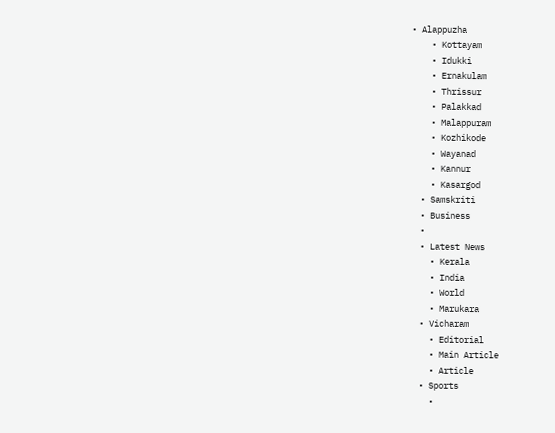• Alappuzha
    • Kottayam
    • Idukki
    • Ernakulam
    • Thrissur
    • Palakkad
    • Malappuram
    • Kozhikode
    • Wayanad
    • Kannur
    • Kasargod
  • Samskriti
  • Business
  •
  • Latest News
    • Kerala
    • India
    • World
    • Marukara
  • Vicharam
    • Editorial
    • Main Article
    • Article
  • Sports
    •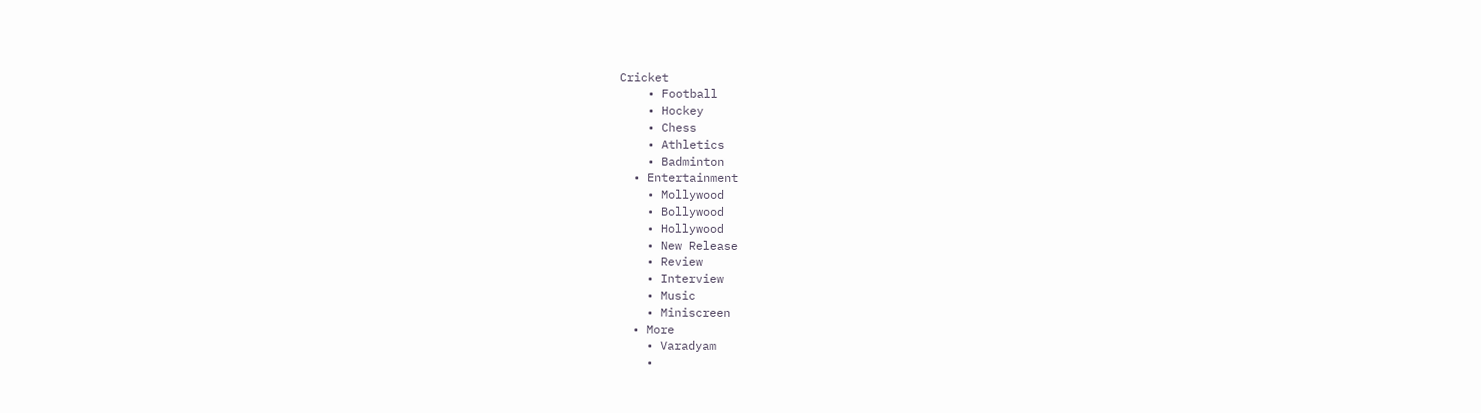Cricket
    • Football
    • Hockey
    • Chess
    • Athletics
    • Badminton
  • Entertainment
    • Mollywood
    • Bollywood
    • Hollywood
    • New Release
    • Review
    • Interview
    • Music
    • Miniscreen
  • More
    • Varadyam
    •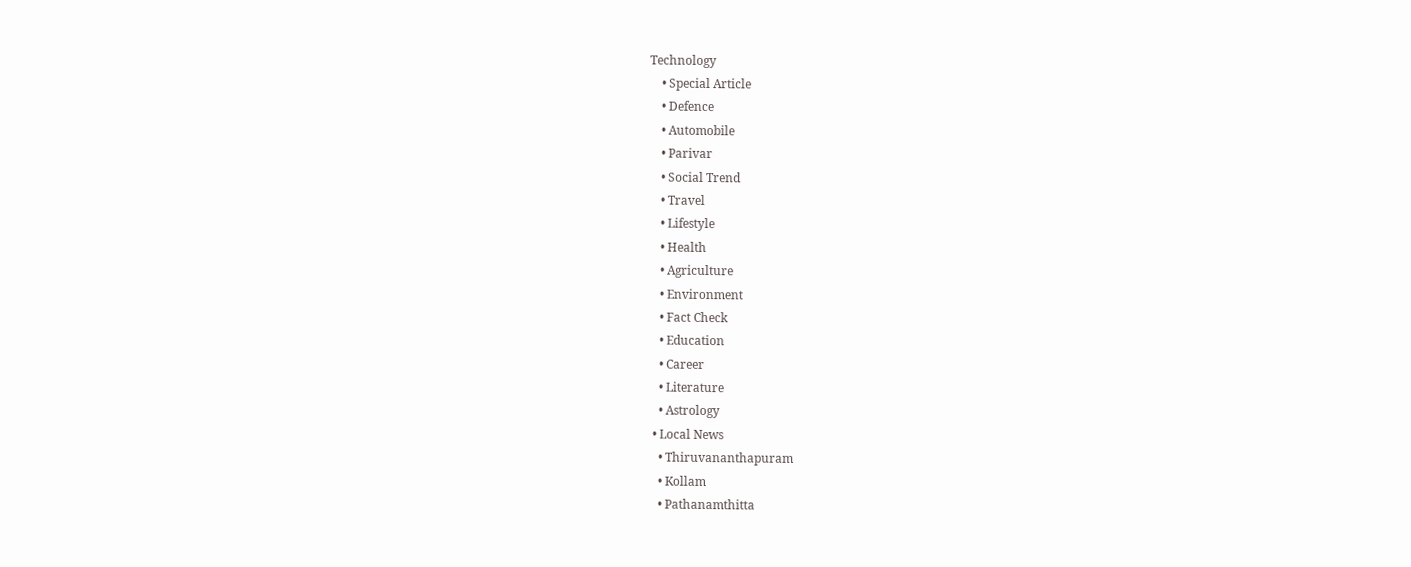Technology
    • Special Article
    • Defence
    • Automobile
    • Parivar
    • Social Trend
    • Travel
    • Lifestyle
    • Health
    • Agriculture
    • Environment
    • Fact Check
    • Education
    • Career
    • Literature
    • Astrology
  • Local News
    • Thiruvananthapuram
    • Kollam
    • Pathanamthitta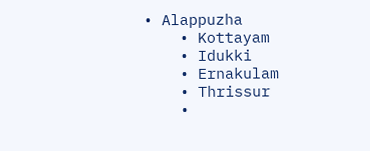• Alappuzha
    • Kottayam
    • Idukki
    • Ernakulam
    • Thrissur
    •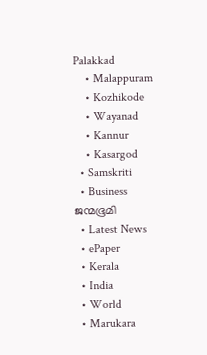Palakkad
    • Malappuram
    • Kozhikode
    • Wayanad
    • Kannur
    • Kasargod
  • Samskriti
  • Business
ജന്മഭൂമി
  • Latest News
  • ePaper
  • Kerala
  • India
  • World
  • Marukara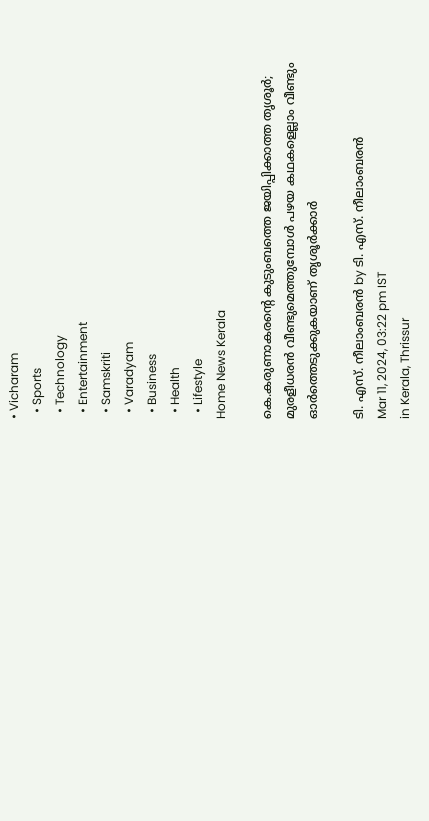• Vicharam
  • Sports
  • Technology
  • Entertainment
  • Samskriti
  • Varadyam
  • Business
  • Health
  • Lifestyle
Home News Kerala

കെ.കരുണാകരന്റെ കുടുംബത്തെ ജയിപ്പിക്കാത്ത തൃശൂര്‍; മുരളീധരൻ വീണ്ടുമെത്തുമ്പോൾ പഴയ കഥകളെല്ലാം വീണ്ടും ഓര്‍ത്തെടുക്കുകയാണ് തൃശൂര്‍ക്കാര്‍

ടി. എസ്. നീലാംബരന്‍ by ടി. എസ്. നീലാംബരന്‍
Mar 11, 2024, 03:22 pm IST
in Kerala, Thrissur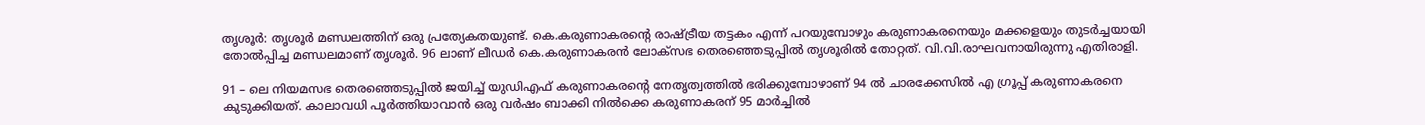തൃശൂര്‍: തൃശൂര്‍ മണ്ഡലത്തിന് ഒരു പ്രത്യേകതയുണ്ട്. കെ.കരുണാകരന്റെ രാഷ്‌ട്രീയ തട്ടകം എന്ന് പറയുമ്പോഴും കരുണാകരനെയും മക്കളെയും തുടര്‍ച്ചയായി തോല്‍പ്പിച്ച മണ്ഡലമാണ് തൃശൂര്‍. 96 ലാണ് ലീഡര്‍ കെ.കരുണാകരന്‍ ലോക്‌സഭ തെരഞ്ഞെടുപ്പില്‍ തൃശൂരില്‍ തോറ്റത്. വി.വി.രാഘവനായിരുന്നു എതിരാളി.

91 – ലെ നിയമസഭ തെരഞ്ഞെടുപ്പില്‍ ജയിച്ച് യുഡിഎഫ് കരുണാകരന്റെ നേതൃത്വത്തില്‍ ഭരിക്കുമ്പോഴാണ് 94 ല്‍ ചാരക്കേസില്‍ എ ഗ്രൂപ്പ് കരുണാകരനെ കുടുക്കിയത്. കാലാവധി പൂര്‍ത്തിയാവാന്‍ ഒരു വര്‍ഷം ബാക്കി നില്‍ക്കെ കരുണാകരന് 95 മാര്‍ച്ചില്‍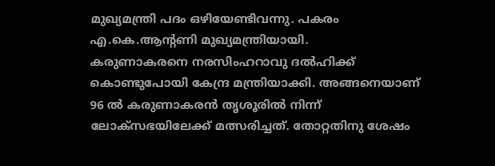മുഖ്യമന്ത്രി പദം ഒഴിയേണ്ടിവന്നു. പകരം എ.കെ.ആന്റണി മുഖ്യമന്ത്രിയായി.
കരുണാകരനെ നരസിംഹറാവു ദല്‍ഹിക്ക് കൊണ്ടുപോയി കേന്ദ്ര മന്ത്രിയാക്കി. അങ്ങനെയാണ് 96 ല്‍ കരുണാകരന്‍ തൃശൂരില്‍ നിന്ന് ലോക്‌സഭയിലേക്ക് മത്സരിച്ചത്. തോറ്റതിനു ശേഷം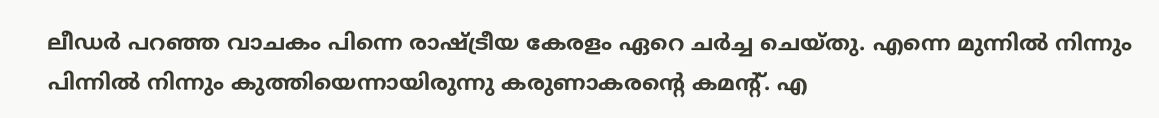ലീഡര്‍ പറഞ്ഞ വാചകം പിന്നെ രാഷ്‌ട്രീയ കേരളം ഏറെ ചര്‍ച്ച ചെയ്തു. എന്നെ മുന്നില്‍ നിന്നും പിന്നില്‍ നിന്നും കുത്തിയെന്നായിരുന്നു കരുണാകരന്റെ കമന്റ്. എ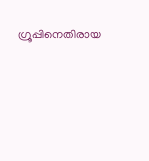ഗ്രൂപ്പിനെതിരായ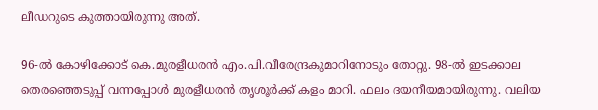ലീഡറുടെ കുത്തായിരുന്നു അത്.

96-ല്‍ കോഴിക്കോട് കെ.മുരളീധരന്‍ എം.പി.വീരേന്ദ്രകുമാറിനോടും തോറ്റു. 98-ല്‍ ഇടക്കാല തെരഞ്ഞെടുപ്പ് വന്നപ്പോള്‍ മുരളീധരന്‍ തൃശൂര്‍ക്ക് കളം മാറി. ഫലം ദയനീയമായിരുന്നു. വലിയ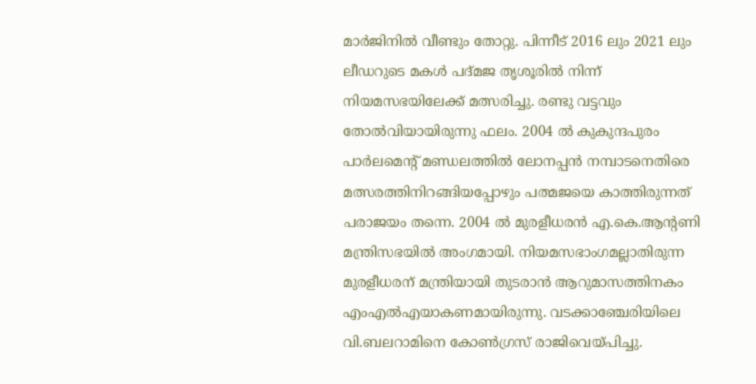മാര്‍ജിനില്‍ വീണ്ടും തോറ്റു. പിന്നീട് 2016 ലും 2021 ലും ലീഡറുടെ മകള്‍ പദ്മജ തൃശൂരില്‍ നിന്ന് നിയമസഭയിലേക്ക് മത്സരിച്ചു. രണ്ടു വട്ടവും തോല്‍വിയായിരുന്നു ഫലം. 2004 ല്‍ കുകുന്ദപുരം പാര്‍ലമെന്റ് മണ്ഡലത്തില്‍ ലോനപ്പന്‍ നമ്പാടനെതിരെ മത്സരത്തിനിറങ്ങിയപ്പോഴും പത്മജയെ കാത്തിരുന്നത് പരാജയം തന്നെ. 2004 ല്‍ മുരളീധരന്‍ എ.കെ.ആന്റണി മന്ത്രിസഭയില്‍ അംഗമായി. നിയമസഭാംഗമല്ലാതിരുന്ന മുരളീധരന് മന്ത്രിയായി തുടരാന്‍ ആറുമാസത്തിനകം എംഎല്‍എയാകണമായിരുന്നു. വടക്കാഞ്ചേരിയിലെ വി.ബലറാമിനെ കോണ്‍ഗ്രസ് രാജിവെയ്‌പിച്ചു.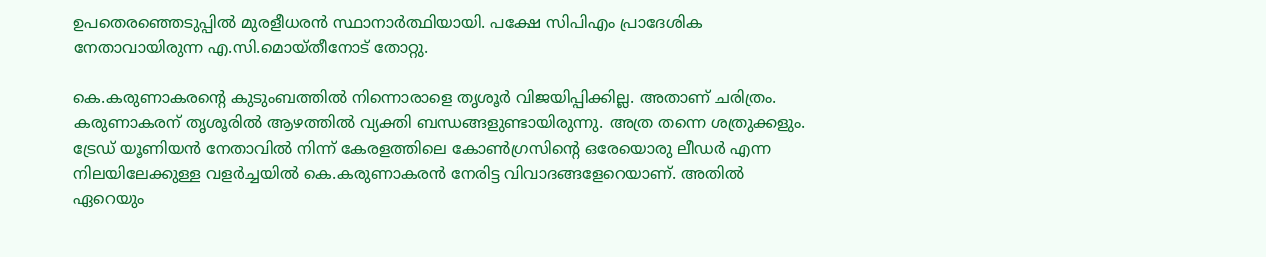ഉപതെരഞ്ഞെടുപ്പില്‍ മുരളീധരന്‍ സ്ഥാനാര്‍ത്ഥിയായി. പക്ഷേ സിപിഎം പ്രാദേശിക നേതാവായിരുന്ന എ.സി.മൊയ്തീനോട് തോറ്റു.

കെ.കരുണാകരന്റെ കുടുംബത്തില്‍ നിന്നൊരാളെ തൃശൂര്‍ വിജയിപ്പിക്കില്ല. അതാണ് ചരിത്രം. കരുണാകരന് തൃശൂരില്‍ ആഴത്തില്‍ വ്യക്തി ബന്ധങ്ങളുണ്ടായിരുന്നു. അത്ര തന്നെ ശത്രുക്കളും. ട്രേഡ് യൂണിയന്‍ നേതാവില്‍ നിന്ന് കേരളത്തിലെ കോണ്‍ഗ്രസിന്റെ ഒരേയൊരു ലീഡര്‍ എന്ന നിലയിലേക്കുള്ള വളര്‍ച്ചയില്‍ കെ.കരുണാകരന്‍ നേരിട്ട വിവാദങ്ങളേറെയാണ്. അതില്‍ ഏറെയും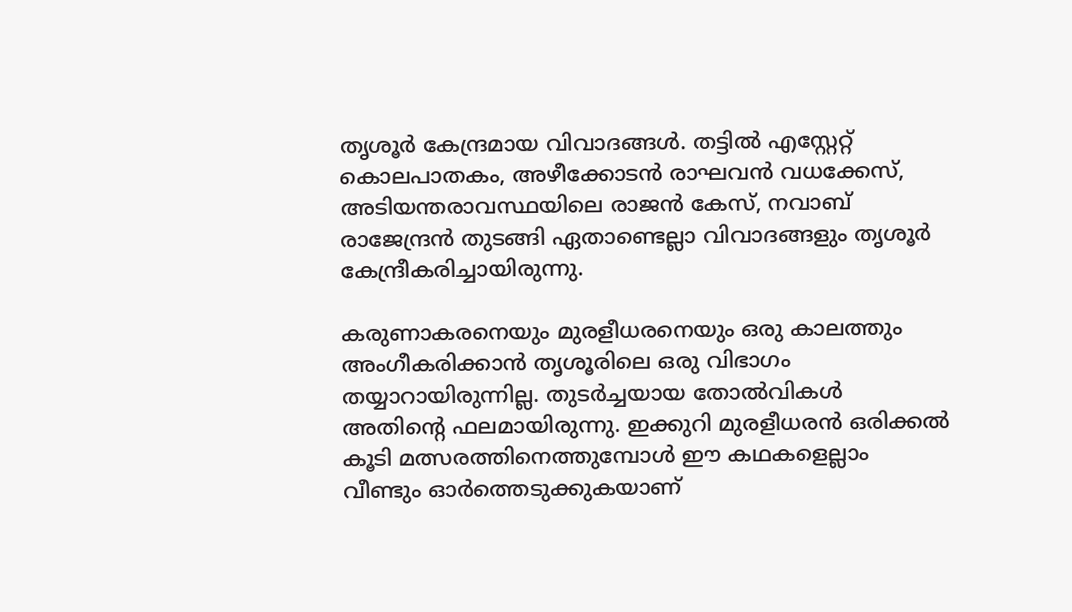തൃശൂര്‍ കേന്ദ്രമായ വിവാദങ്ങള്‍. തട്ടില്‍ എസ്റ്റേറ്റ് കൊലപാതകം, അഴീക്കോടന്‍ രാഘവന്‍ വധക്കേസ്, അടിയന്തരാവസ്ഥയിലെ രാജന്‍ കേസ്, നവാബ് രാജേന്ദ്രന്‍ തുടങ്ങി ഏതാണ്ടെല്ലാ വിവാദങ്ങളും തൃശൂര്‍ കേന്ദ്രീകരിച്ചായിരുന്നു.

കരുണാകരനെയും മുരളീധരനെയും ഒരു കാലത്തും അംഗീകരിക്കാന്‍ തൃശൂരിലെ ഒരു വിഭാഗം തയ്യാറായിരുന്നില്ല. തുടര്‍ച്ചയായ തോല്‍വികള്‍ അതിന്റെ ഫലമായിരുന്നു. ഇക്കുറി മുരളീധരന്‍ ഒരിക്കല്‍ കൂടി മത്സരത്തിനെത്തുമ്പോള്‍ ഈ കഥകളെല്ലാം വീണ്ടും ഓര്‍ത്തെടുക്കുകയാണ്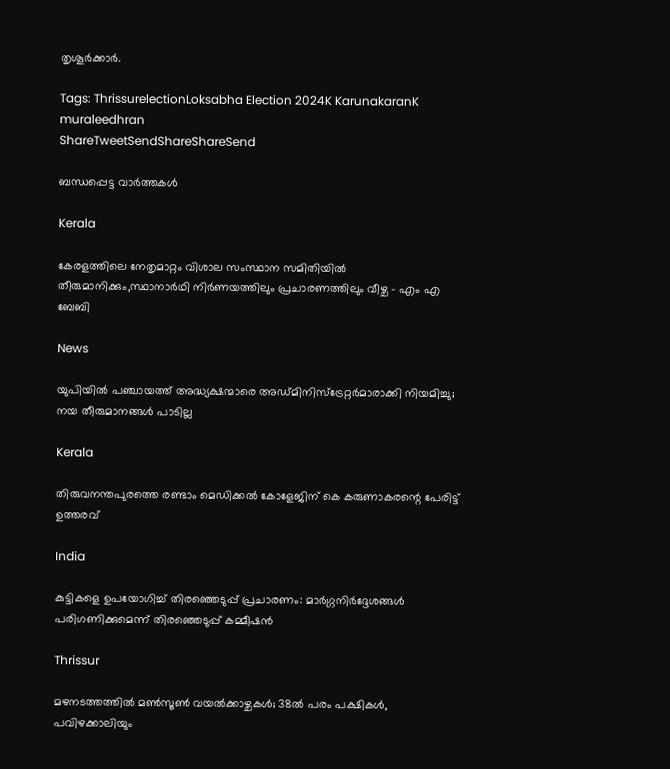തൃശൂര്‍ക്കാര്‍.

Tags: ThrissurelectionLoksabha Election 2024K KarunakaranK muraleedhran
ShareTweetSendShareShareSend

ബന്ധപ്പെട്ട വാര്‍ത്തകള്‍

Kerala

കേരളത്തിലെ നേതൃമാറ്റം വിശാല സംസ്ഥാന സമിതിയില്‍ തീരുമാനിക്കും,സ്ഥാനാര്‍ഥി നിര്‍ണയത്തിലും പ്രചാരണത്തിലും വീഴ്ച – എം എ ബേബി

News

യുപിയിൽ പഞ്ചായത്ത് അദ്ധ്യക്ഷന്മാരെ അഡ്മിനിസ്‌ട്രേറ്റർമാരാക്കി നിയമിച്ചു; നയ തീരുമാനങ്ങൾ പാടില്ല

Kerala

തിരുവനന്തപുരത്തെ രണ്ടാം മെഡിക്കല്‍ കോളേജിന് കെ കരുണാകരന്റെ പേരിട്ട് ഉത്തരവ്

India

കുട്ടികളെ ഉപയോഗിച്ച് തിരഞ്ഞെടുപ്പ് പ്രചാരണം: മാര്‍ഗ്ഗനിര്‍ദ്ദേശങ്ങള്‍ പരിഗണിക്കുമെന്ന് തിരഞ്ഞെടുപ്പ് കമ്മീഷന്‍

Thrissur

മഴനടത്തത്തിൽ മൺസൂൺ വയൽക്കാഴ്ചകൾ; 38ല്‍ പരം പക്ഷികൾ, പവിഴക്കാലിയും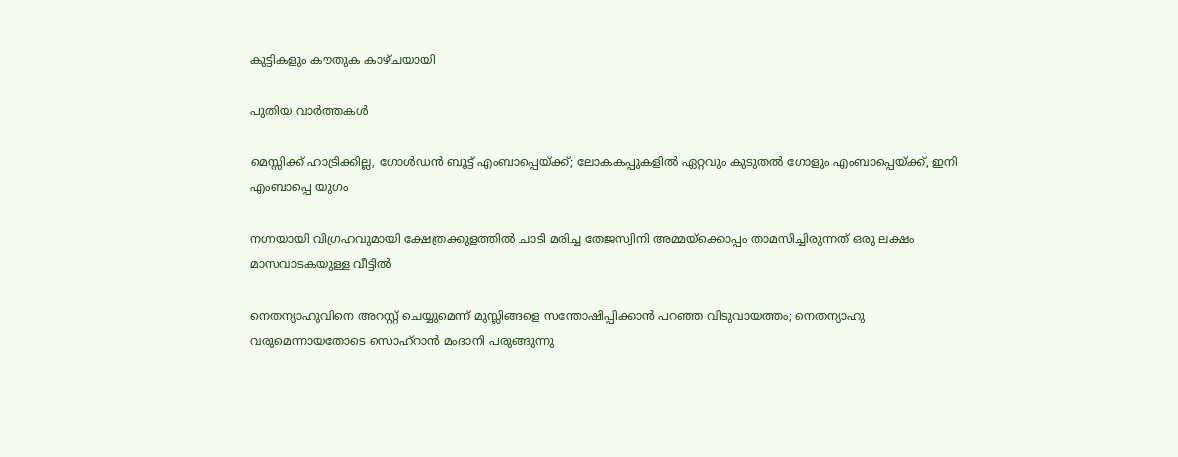കുട്ടികളും കൗതുക കാഴ്ചയായി

പുതിയ വാര്‍ത്തകള്‍

മെസ്സിക്ക് ഹാട്രിക്കില്ല, ഗോള്‍ഡന്‍ ബൂട്ട് എംബാപ്പെയ്‌ക്ക്; ലോകകപ്പുകളില്‍ ഏറ്റവും കുടുതല്‍ ഗോളും എംബാപ്പെയ്‌ക്ക്, ഇനി എംബാപ്പെ യുഗം

നഗ്നയായി വിഗ്രഹവുമായി ക്ഷേത്രക്കുളത്തില്‍ ചാടി മരിച്ച തേജസ്വിനി അമ്മയ്‌ക്കൊപ്പം താമസിച്ചിരുന്നത് ഒരു ലക്ഷം മാസവാടകയുള്ള വീട്ടില്‍

നെതന്യാഹുവിനെ അറസ്റ്റ് ചെയ്യുമെന്ന് മുസ്ലിങ്ങളെ സന്തോഷിപ്പിക്കാന്‍ പറഞ്ഞ വിടുവായത്തം; നെതന്യാഹു വരുമെന്നായതോടെ സൊഹ്റാന്‍ മംദാനി പരുങ്ങുന്നു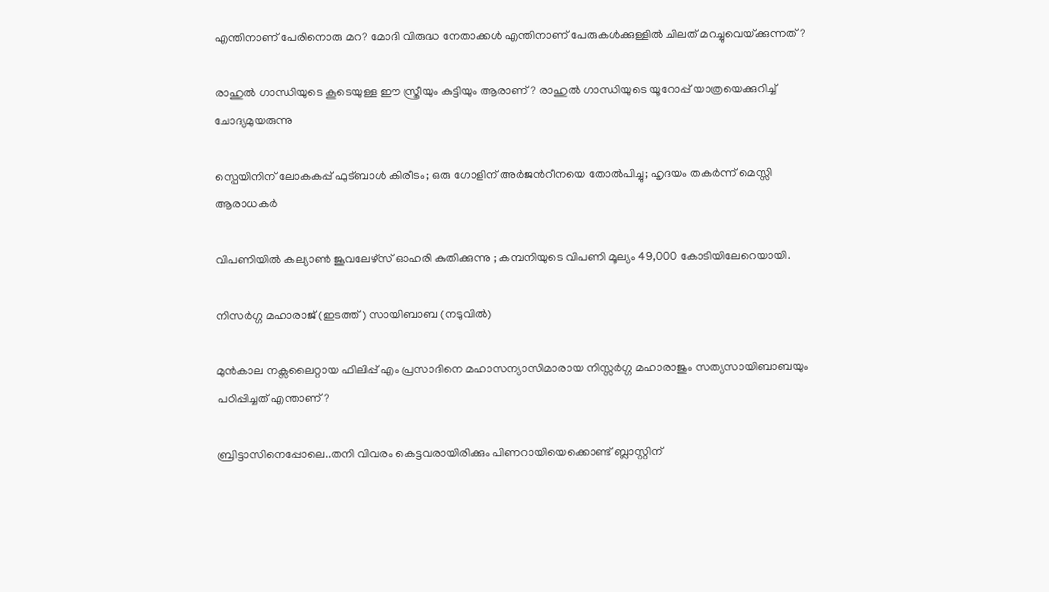എന്തിനാണ് പേരിനൊരു മറ? മോദി വിരുദ്ധ നേതാക്കള്‍ എന്തിനാണ് പേരുകള്‍ക്കുള്ളില്‍ ചിലത് മറച്ചുവെയ്‌ക്കുന്നത്?

രാഹുല്‍ ഗാന്ധിയുടെ കൂടെയുള്ള ഈ സ്ത്രീയും കുട്ടിയും ആരാണ്? രാഹുല്‍ ഗാന്ധിയുടെ യൂറോപ്പ് യാത്രയെക്കുറിച്ച് ചോദ്യമുയരുന്നു

സ്പെയിനിന് ലോകകപ്പ് ഫുട്ബാള്‍ കിരീടം; ഒരു ഗോളിന് അര്‍ജന്‍റീനയെ തോല്‍പിച്ചു; ഹൃദയം തകര്‍ന്ന് മെസ്സി ആരാധകര്‍

വിപണിയില്‍ കല്യാണ്‍ ജൂവലേഴ്സ് ഓഹരി കുതിക്കുന്നു ; കമ്പനിയുടെ വിപണി മൂല്യം 49,000 കോടിയിലേറെയായി.

നിസര്‍ഗ്ഗ മഹാരാജ് (ഇടത്ത്) സായിബാബ (നടുവില്‍)

മുന്‍കാല നക്സലൈറ്റായ ഫിലിപ്പ് എം പ്രസാദിനെ മഹാസന്യാസിമാരായ നിസ്സര്‍ഗ്ഗ മഹാരാജും സത്യസായിബാബയും പഠിപ്പിച്ചത് എന്താണ്?

ബ്രിട്ടാസിനെപ്പോലെ..തനി വിവരം കെട്ടവരായിരിക്കും പിണറായിയെക്കൊണ്ട് ബ്ലാസ്റ്റിന്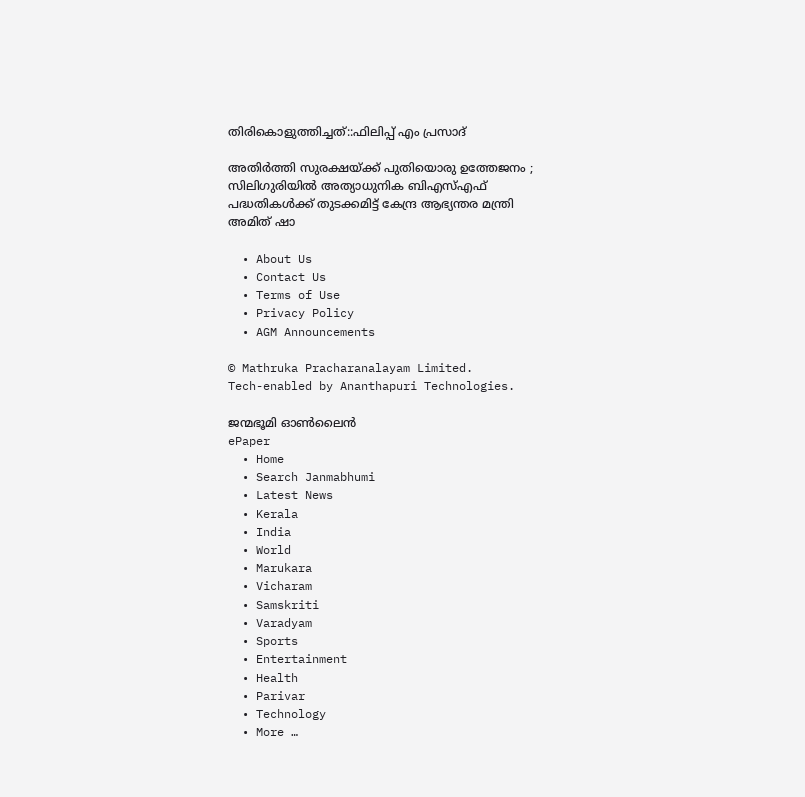തിരികൊളുത്തിച്ചത്::ഫിലിപ്പ് എം പ്രസാദ്

അതിർത്തി സുരക്ഷയ്‌ക്ക് പുതിയൊരു ഉത്തേജനം ; സിലിഗുരിയിൽ അത്യാധുനിക ബിഎസ്എഫ് പദ്ധതികൾക്ക് തുടക്കമിട്ട് കേന്ദ്ര ആഭ്യന്തര മന്ത്രി അമിത് ഷാ

  • About Us
  • Contact Us
  • Terms of Use
  • Privacy Policy
  • AGM Announcements

© Mathruka Pracharanalayam Limited.
Tech-enabled by Ananthapuri Technologies.

ജന്മഭൂമി ഓണ്‍ലൈന്‍
ePaper
  • Home
  • Search Janmabhumi
  • Latest News
  • Kerala
  • India
  • World
  • Marukara
  • Vicharam
  • Samskriti
  • Varadyam
  • Sports
  • Entertainment
  • Health
  • Parivar
  • Technology
  • More …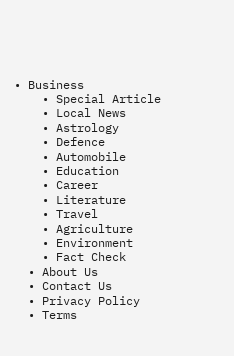• Business
    • Special Article
    • Local News
    • Astrology
    • Defence
    • Automobile
    • Education
    • Career
    • Literature
    • Travel
    • Agriculture
    • Environment
    • Fact Check
  • About Us
  • Contact Us
  • Privacy Policy
  • Terms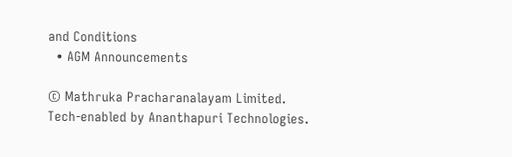and Conditions
  • AGM Announcements

© Mathruka Pracharanalayam Limited.
Tech-enabled by Ananthapuri Technologies.